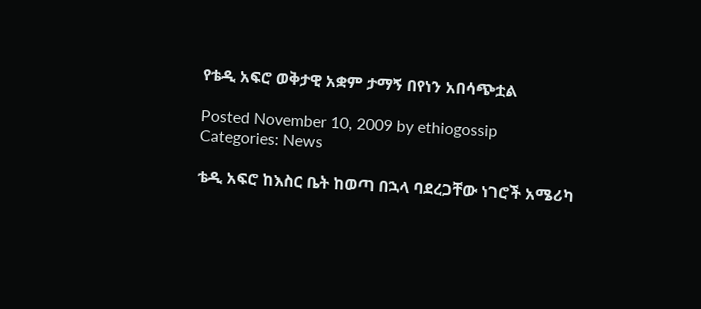የቴዲ አፍሮ ወቅታዊ አቋም ታማኝ በየነን አበሳጭቷል

Posted November 10, 2009 by ethiogossip
Categories: News

ቴዲ አፍሮ ከእስር ቤት ከወጣ በኋላ ባደረጋቸው ነገሮች አሜሪካ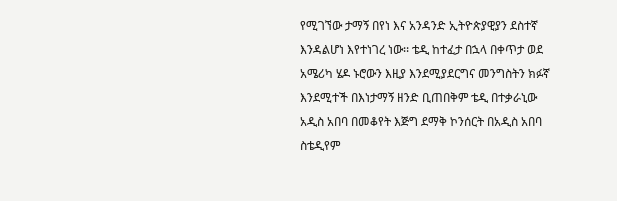የሚገኘው ታማኝ በየነ እና አንዳንድ ኢትዮጵያዊያን ደስተኛ እንዳልሆነ እየተነገረ ነው፡፡ ቴዲ ከተፈታ በኋላ በቀጥታ ወደ አሜሪካ ሄዶ ኑሮውን እዚያ እንደሚያደርግና መንግስትን ክፉኛ እንደሚተች በእነታማኝ ዘንድ ቢጠበቅም ቴዲ በተቃራኒው አዲስ አበባ በመቆየት እጅግ ደማቅ ኮንሰርት በአዲስ አበባ ስቴዲየም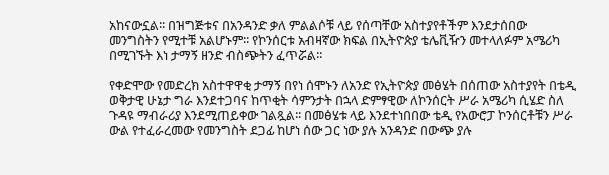አከናውኗል፡፡ በዝግጅቱና በአንዳንድ ቃለ ምልልሶቹ ላይ የሰጣቸው አስተያየቶችም እንደታሰበው መንግስትን የሚተቹ አልሆኑም፡፡ የኮንሰርቱ አብዛኛው ክፍል በኢትዮጵያ ቴሌቪዥን መተላለፉም አሜሪካ በሚገኙት እነ ታማኝ ዘንድ ብስጭትን ፈጥሯል፡፡

የቀድሞው የመድረክ አስተዋዋቂ ታማኝ በየነ ሰሞኑን ለአንድ የኢትዮጵያ መፅሄት በሰጠው አስተያየት በቴዲ ወቅታዊ ሁኔታ ግራ እንደተጋባና ከጥቂት ሳምንታት በኋላ ድምፃዊው ለኮንሰርት ሥራ አሜሪካ ሲሄድ ስለ ጉዳዩ ማብራሪያ እንደሚጠይቀው ገልጿል፡፡ በመፅሄቱ ላይ እንደተነበበው ቴዲ የአውሮፓ ኮንሰርቶቹን ሥራ ውል የተፈራረመው የመንግስት ደጋፊ ከሆነ ሰው ጋር ነው ያሉ አንዳንድ በውጭ ያሉ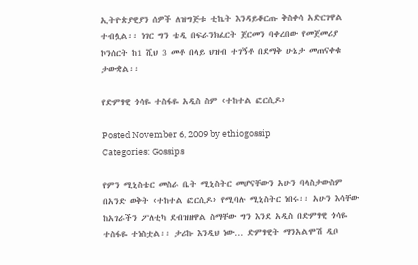ኢትዮጵያዊያን ሰዎች ለዝግጅቱ ቲኬት እንዳይቆርጡ ቅስቀሳ አድርገዋል ተብሏል፡፡ ነገር ግን ቴዲ በፍራንክፈርት ጀርመን ባቀረበው የመጀመሪያ ኮንሰርት ከ1 ሺህ 3 መቶ በላይ ህዝብ ተገኝቶ በደማቅ ሁኔታ መጠናቀቁ ታውቋል፡፡

የድምፃዊ ጎሳዬ ተስፋዬ አዲስ ስም ‹ተከተል ፎርሲዶ›

Posted November 6, 2009 by ethiogossip
Categories: Gossips

የምን ሚኒስቴር መስራ ቤት ሚኒስትር መሆናቸውን አሁን ባላስታውስም በአንድ ወቅት ‹ተከተል ፎርሲዶ› የሚባሉ ሚኒስትር ነበሩ፡፡ አሁን እሳቸው ከአገራችን ፖለቲካ ደብዝዘዋል ስማቸው ግን እንደ አዲስ በድምፃዊ ጎሳዬ ተስፋዬ ተነስቷል፡፡ ታሪኩ እንዲህ ነው… ድምፃዊት ማንአልሞሽ ዲቦ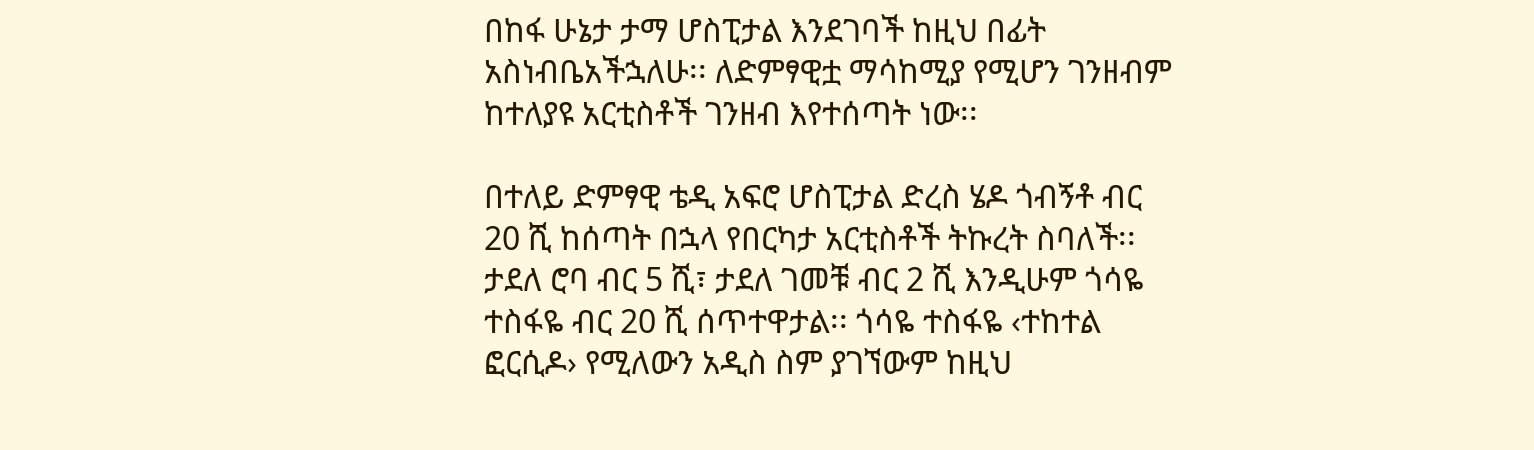በከፋ ሁኔታ ታማ ሆስፒታል እንደገባች ከዚህ በፊት አስነብቤአችኋለሁ፡፡ ለድምፃዊቷ ማሳከሚያ የሚሆን ገንዘብም ከተለያዩ አርቲስቶች ገንዘብ እየተሰጣት ነው፡፡

በተለይ ድምፃዊ ቴዲ አፍሮ ሆስፒታል ድረስ ሄዶ ጎብኝቶ ብር 20 ሺ ከሰጣት በኋላ የበርካታ አርቲስቶች ትኩረት ስባለች፡፡ ታደለ ሮባ ብር 5 ሺ፣ ታደለ ገመቹ ብር 2 ሺ እንዲሁም ጎሳዬ ተስፋዬ ብር 20 ሺ ሰጥተዋታል፡፡ ጎሳዬ ተስፋዬ ‹ተከተል ፎርሲዶ› የሚለውን አዲስ ስም ያገኘውም ከዚህ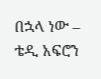በኋላ ነው – ቴዲ አፍሮን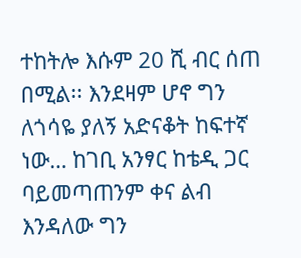ተከትሎ እሱም 20 ሺ ብር ሰጠ በሚል፡፡ እንደዛም ሆኖ ግን ለጎሳዬ ያለኝ አድናቆት ከፍተኛ ነው… ከገቢ አንፃር ከቴዲ ጋር ባይመጣጠንም ቀና ልብ እንዳለው ግን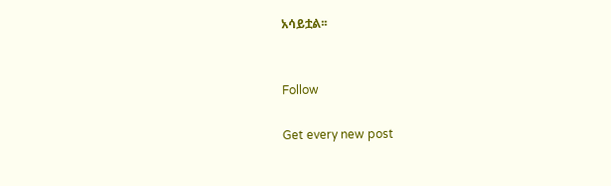አሳይቷል፡፡


Follow

Get every new post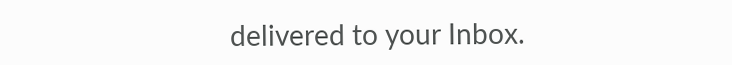delivered to your Inbox.